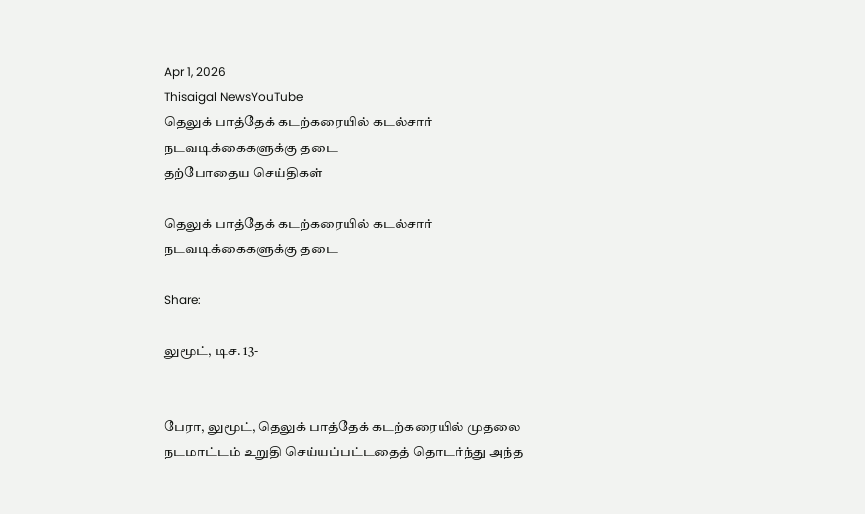Apr 1, 2026
Thisaigal NewsYouTube
தெலுக் பாத்தேக் கடற்கரையில் கடல்சார் நடவடிக்கைகளுக்கு தடை
தற்போதைய செய்திகள்

தெலுக் பாத்தேக் கடற்கரையில் கடல்சார் நடவடிக்கைகளுக்கு தடை

Share:

லுமூட், டிச. 13-


பேரா, லுமூட், தெலுக் பாத்தேக் கடற்கரையில் முதலை நடமாட்டம் உறுதி செய்யப்பட்டதைத் தொடர்ந்து அந்த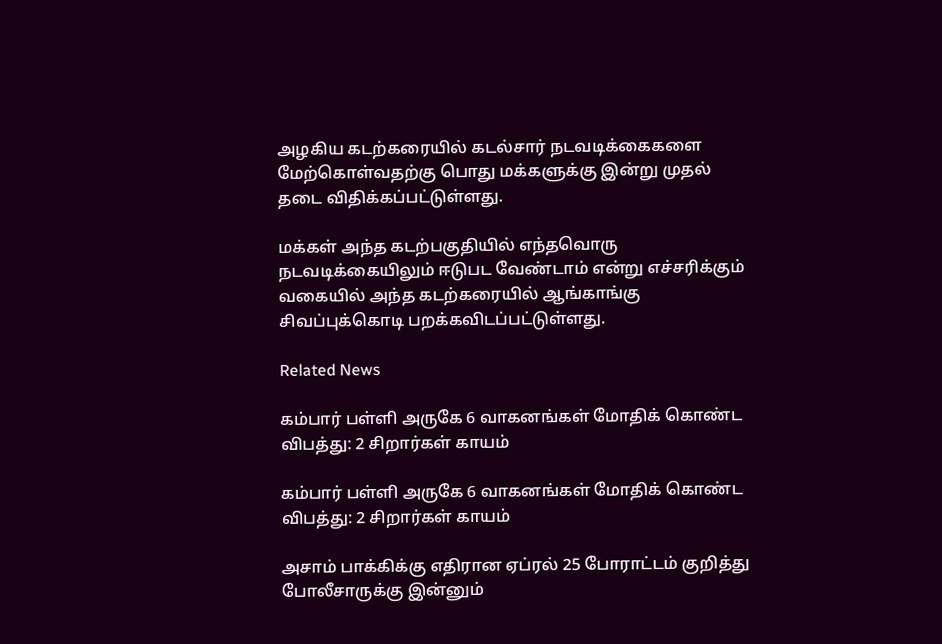அழகிய கடற்கரையில் கடல்சார் நடவடிக்கைகளை மேற்கொள்வதற்கு பொது மக்களுக்கு இன்று முதல் தடை விதிக்கப்பட்டுள்ளது.

மக்கள் அந்த கடற்பகுதியில் எந்தவொரு நடவடிக்கையிலும் ஈடுபட வேண்டாம் என்று எச்சரிக்கும் வகையில் அந்த கடற்கரையில் ஆங்காங்கு சிவப்புக்கொடி பறக்கவிடப்பட்டுள்ளது.

Related News

கம்பார் பள்ளி அருகே 6 வாகனங்கள் மோதிக் கொண்ட விபத்து: 2 சிறார்கள் காயம்

கம்பார் பள்ளி அருகே 6 வாகனங்கள் மோதிக் கொண்ட விபத்து: 2 சிறார்கள் காயம்

அசாம் பாக்கிக்கு எதிரான ஏப்ரல் 25 போராட்டம் குறித்து போலீசாருக்கு இன்னும்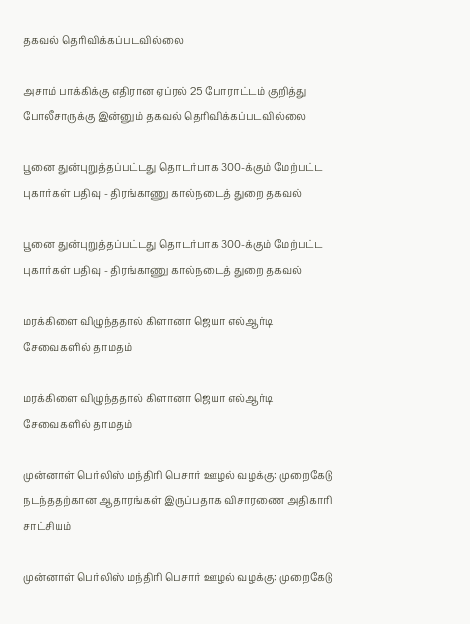தகவல் தெரிவிக்கப்படவில்லை

அசாம் பாக்கிக்கு எதிரான ஏப்ரல் 25 போராட்டம் குறித்து போலீசாருக்கு இன்னும் தகவல் தெரிவிக்கப்படவில்லை

பூனை துன்புறுத்தப்பட்டது தொடர்பாக 300-க்கும் மேற்பட்ட புகார்கள் பதிவு - திரங்காணு கால்நடைத் துறை தகவல்

பூனை துன்புறுத்தப்பட்டது தொடர்பாக 300-க்கும் மேற்பட்ட புகார்கள் பதிவு - திரங்காணு கால்நடைத் துறை தகவல்

மரக்கிளை விழுந்ததால் கிளானா ஜெயா எல்ஆர்டி சேவைகளில் தாமதம்

மரக்கிளை விழுந்ததால் கிளானா ஜெயா எல்ஆர்டி சேவைகளில் தாமதம்

முன்னாள் பெர்லிஸ் மந்திரி பெசார் ஊழல் வழக்கு: முறைகேடு நடந்ததற்கான ஆதாரங்கள் இருப்பதாக விசாரணை அதிகாரி சாட்சியம்

முன்னாள் பெர்லிஸ் மந்திரி பெசார் ஊழல் வழக்கு: முறைகேடு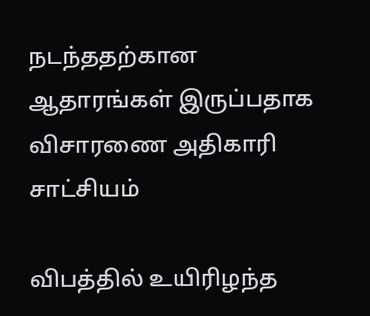நடந்ததற்கான ஆதாரங்கள் இருப்பதாக விசாரணை அதிகாரி சாட்சியம்

விபத்தில் உயிரிழந்த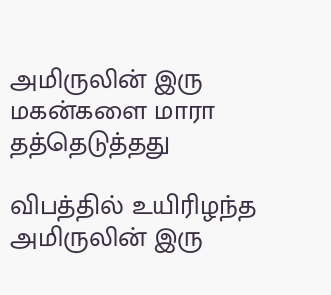அமிருலின் இரு மகன்களை மாரா தத்தெடுத்தது

விபத்தில் உயிரிழந்த அமிருலின் இரு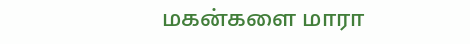மகன்களை மாரா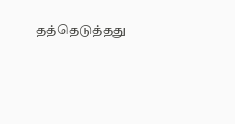தத்தெடுத்தது